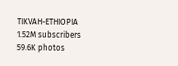TIKVAH-ETHIOPIA
1.52M subscribers
59.6K photos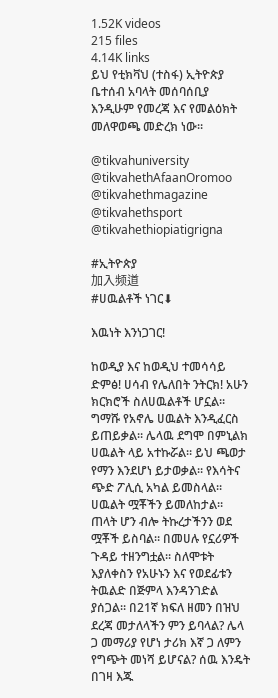1.52K videos
215 files
4.14K links
ይህ የቲክቫህ (ተስፋ) ኢትዮጵያ ቤተሰብ አባላት መሰባሰቢያ እንዲሁም የመረጃ እና የመልዕክት መለዋወጫ መድረክ ነው።

@tikvahuniversity
@tikvahethAfaanOromoo
@tikvahethmagazine
@tikvahethsport
@tikvahethiopiatigrigna

#ኢትዮጵያ
加入频道
#ሀዉልቶች ነገር⬇

እዉነት እንነጋገር!

ከወዲያ እና ከወዲህ ተመሳሳይ ድምፅ! ሀሳብ የሌለበት ንትርክ! አሁን ክርክሮች ስለሀዉልቶች ሆኗል። ግማሹ የአኖሌ ሀዉልት እንዲፈርስ ይጠይቃል። ሌላዉ ደግሞ በምኒልክ ሀዉልት ላይ አተኩሯል። ይህ ጫወታ የማን እንደሆነ ይታወቃል። የእሳትና ጭድ ፖሊሲ አካል ይመስላል። ሀዉልት ሟቾችን ይመለከታል። ጠላት ሆን ብሎ ትኩረታችንን ወደ ሟቾች ይስባል። በመሀሉ የኗሪዎች ጉዳይ ተዘንግቷል። ስለሞቱት እያለቀስን የአሁኑን እና የወደፊቱን ትዉልድ በጅምላ እንዳንገድል ያሰጋል። በ21ኛ ክፍለ ዘመን በዝህ ደረጃ መታለላችን ምን ይባላል? ሌላ ጋ መማሪያ የሆነ ታሪክ እኛ ጋ ለምን የግጭት መነሻ ይሆናል? ሰዉ እንዴት በገዛ እጁ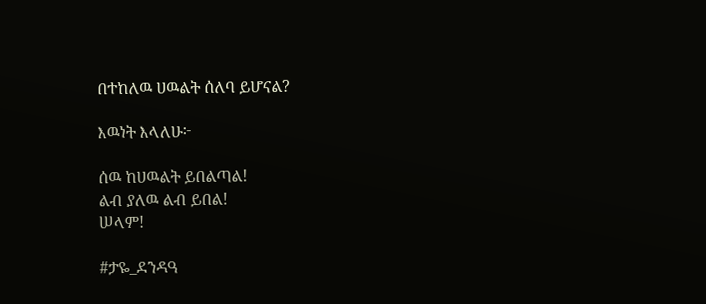በተከለዉ ሀዉልት ሰለባ ይሆናል?

እዉነት እላለሁ፦

ሰዉ ከሀዉልት ይበልጣል!
ልብ ያለዉ ልብ ይበል!
ሠላም!

#ታዬ_ደንዳዓ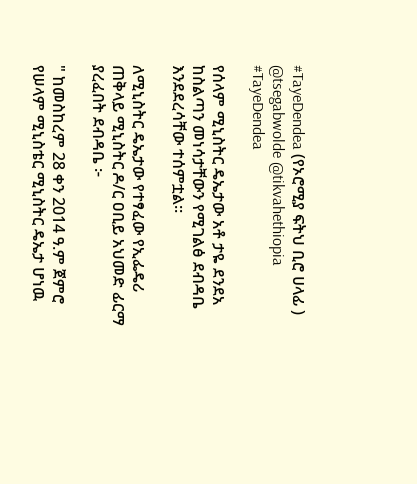#TayeDendea (የኦሮሚያ ፍትህ ቢሮ ሀላፊ )
@tsegabwolde @tikvahethiopia
#TayeDendea

የሰላም ሚኒስትር ዴኤታው አቶ ታዬ ደንደአ ከስልጣን መነሳታቸውን የሚገልፅ ደብዳቤ እንደደረሳቸው ተሰምቷል።

ለሚኒስትር ዴኤታው የተፃፈው የኢፌዴሪ ጠቅላይ ሚኒስትር ዶ/ር ዐቢይ አህመድ ፊርማ ያረፈበት ደብዳቤ ፦

" ከመስከረም 28 ቀን 2014 ዓ.ም ጀምሮ የሠላም ሚኒስቴር ሚኒስትር ዴኤታ ሆነዉ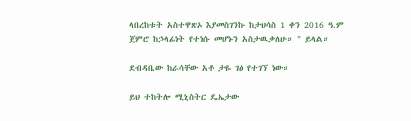ላበረከቱት አስተዋጽኦ እያመስገንኩ ከታህሳስ 1 ቀን 2016 ዓ.ም ጀምሮ ከኃላፊነት የተነሱ መሆኑን አስታዉቃለሁ። " ይላል።

ደብዳቤው ከራሳቸው አቶ ታዬ ገፅ የተገኘ ነው።

ይህ ተከትሎ ሚኒስትር ዴኤታው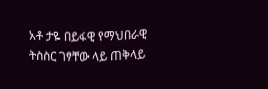አቶ ታዬ በይፋዊ የማህበራዊ ትስስር ገፃቸው ላይ ጠቅላይ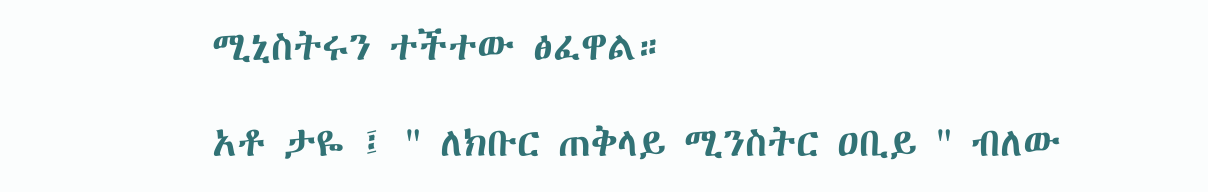ሚኒስትሩን ተችተው ፅፈዋል።

አቶ ታዬ ፤ " ለክቡር ጠቅላይ ሚንስትር ዐቢይ " ብለው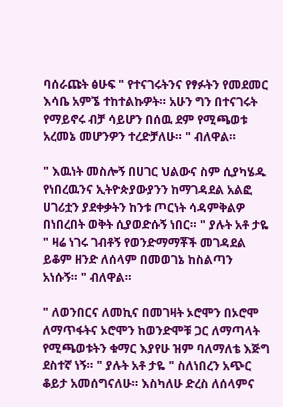ባሰራጩት ፅሁፍ " የተናገሩትንና የፃፉትን የመደመር እሳቤ አምኜ ተከተልኩዎት። አሁን ግን በተናገሩት የማይኖሩ ብቻ ሳይሆን በሰዉ ደም የሚጫወቱ አረመኔ መሆንዎን ተረድቻለሁ። " ብለዋል።

" እዉነት መስሎኝ በሀገር ህልውና ስም ሲያካሄዱ የነበረዉንና ኢትዮጵያውያንን ከማገዳደል አልፎ ሀገሪቷን ያደቀቃትን ከንቱ ጦርነት ሳዳምቅልዎ በነበረበት ወቅት ሲያወድሱኝ ነበር። " ያሉት አቶ ታዬ " ዛሬ ነገሩ ገብቶኝ የወንድማማቾች መገዳደል ይቆም ዘንድ ለሰላም በመወገኔ ከስልጣን አነሱኝ። " ብለዋል።

" ለወንበርና ለመኪና በመገዛት ኦሮሞን በኦሮሞ ለማጥፋትና ኦሮሞን ከወንድሞቹ ጋር ለማጣላት የሚጫወቱትን ቁማር እያየሁ ዝም ባለማለቴ እጅግ ደስተኛ ነኝ። " ያሉት አቶ ታዬ " ስለነበረን አጭር ቆይታ አመሰግናለሁ። እስካለሁ ድረስ ለሰላምና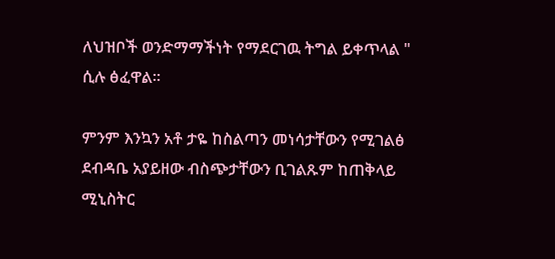ለህዝቦች ወንድማማችነት የማደርገዉ ትግል ይቀጥላል " ሲሉ ፅፈዋል።

ምንም እንኳን አቶ ታዬ ከስልጣን መነሳታቸውን የሚገልፅ ደብዳቤ አያይዘው ብስጭታቸውን ቢገልጹም ከጠቅላይ ሚኒስትር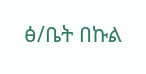ፅ/ቤት በኩል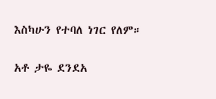እስካሁን የተባለ ነገር የለም።

አቶ ታዬ ደንደአ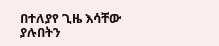በተለያየ ጊዜ እሳቸው ያሉበትን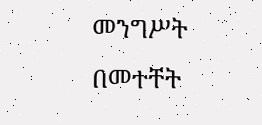መንግሥት በመተቸት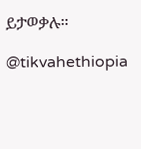ይታወቃሉ።

@tikvahethiopia